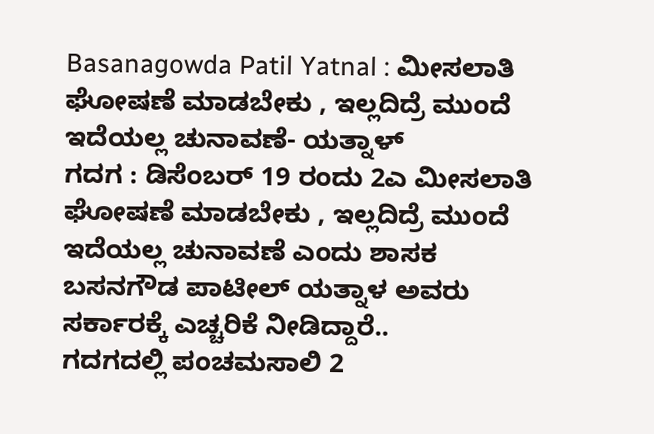Basanagowda Patil Yatnal : ಮೀಸಲಾತಿ ಘೋಷಣೆ ಮಾಡಬೇಕು , ಇಲ್ಲದಿದ್ರೆ ಮುಂದೆ ಇದೆಯಲ್ಲ ಚುನಾವಣೆ- ಯತ್ನಾಳ್
ಗದಗ : ಡಿಸೆಂಬರ್ 19 ರಂದು 2ಎ ಮೀಸಲಾತಿ ಘೋಷಣೆ ಮಾಡಬೇಕು , ಇಲ್ಲದಿದ್ರೆ ಮುಂದೆ ಇದೆಯಲ್ಲ ಚುನಾವಣೆ ಎಂದು ಶಾಸಕ ಬಸನಗೌಡ ಪಾಟೀಲ್ ಯತ್ನಾಳ ಅವರು ಸರ್ಕಾರಕ್ಕೆ ಎಚ್ಚರಿಕೆ ನೀಡಿದ್ದಾರೆ..
ಗದಗದಲ್ಲಿ ಪಂಚಮಸಾಲಿ 2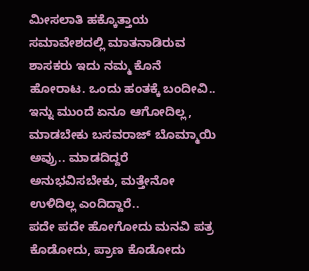ಮೀಸಲಾತಿ ಹಕ್ಕೊತ್ತಾಯ ಸಮಾವೇಶದಲ್ಲಿ ಮಾತನಾಡಿರುವ ಶಾಸಕರು ಇದು ನಮ್ಮ ಕೊನೆ ಹೋರಾಟ. ಒಂದು ಹಂತಕ್ಕೆ ಬಂದೀವಿ..
ಇನ್ನು ಮುಂದೆ ಏನೂ ಆಗೋದಿಲ್ಲ, ಮಾಡಬೇಕು ಬಸವರಾಜ್ ಬೊಮ್ಮಾಯಿ ಅವ್ರು.. ಮಾಡದಿದ್ದರೆ ಅನುಭವಿಸಬೇಕು, ಮತ್ತೇನೋ ಉಳಿದಿಲ್ಲ ಎಂದಿದ್ದಾರೆ..
ಪದೇ ಪದೇ ಹೋಗೋದು ಮನವಿ ಪತ್ರ ಕೊಡೋದು, ಪ್ರಾಣ ಕೊಡೋದು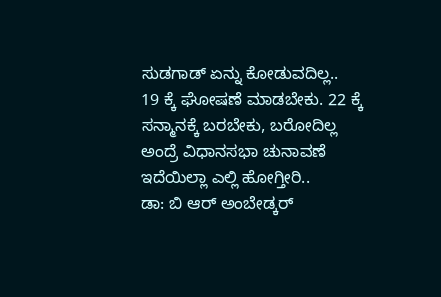ಸುಡಗಾಡ್ ಏನ್ನು ಕೋಡುವದಿಲ್ಲ..
19 ಕ್ಕೆ ಘೋಷಣೆ ಮಾಡಬೇಕು. 22 ಕ್ಕೆ ಸನ್ಮಾನಕ್ಕೆ ಬರಬೇಕು, ಬರೋದಿಲ್ಲ ಅಂದ್ರೆ ವಿಧಾನಸಭಾ ಚುನಾವಣೆ ಇದೆಯಿಲ್ಲಾ ಎಲ್ಲಿ ಹೋಗ್ತೀರಿ..
ಡಾ: ಬಿ ಆರ್ ಅಂಬೇಡ್ಕರ್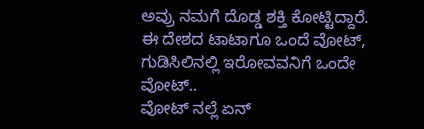ಅವ್ರು ನಮಗೆ ದೊಡ್ಡ ಶಕ್ತಿ ಕೋಟ್ಟಿದ್ದಾರೆ. ಈ ದೇಶದ ಟಾಟಾಗೂ ಒಂದೆ ವೋಟ್, ಗುಡಿಸಿಲಿನಲ್ಲಿ ಇರೋವವನಿಗೆ ಒಂದೇ ವೋಟ್..
ವೋಟ್ ನಲ್ಲೆ ಏನ್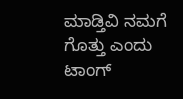ಮಾಡ್ತಿವಿ ನಮಗೆ ಗೊತ್ತು ಎಂದು ಟಾಂಗ್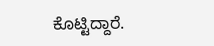ಕೊಟ್ಟಿದ್ದಾರೆ.